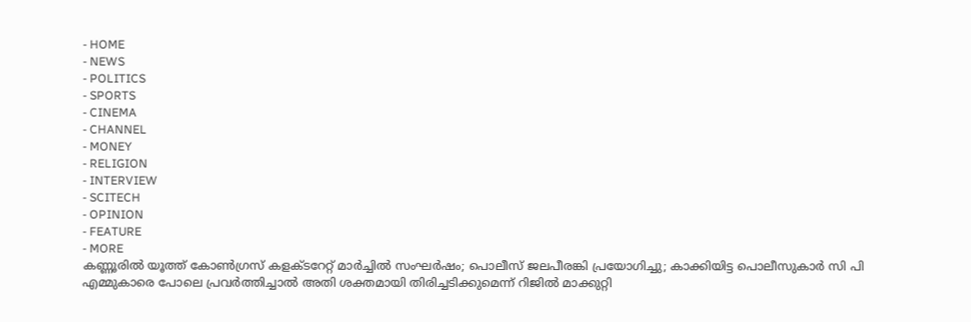- HOME
- NEWS
- POLITICS
- SPORTS
- CINEMA
- CHANNEL
- MONEY
- RELIGION
- INTERVIEW
- SCITECH
- OPINION
- FEATURE
- MORE
കണ്ണൂരിൽ യൂത്ത് കോൺഗ്രസ് കളക്ടറേറ്റ് മാർച്ചിൽ സംഘർഷം; പൊലീസ് ജലപീരങ്കി പ്രയോഗിച്ചു; കാക്കിയിട്ട പൊലീസുകാർ സി പി എമ്മുകാരെ പോലെ പ്രവർത്തിച്ചാൽ അതി ശക്തമായി തിരിച്ചടിക്കുമെന്ന് റിജിൽ മാക്കുറ്റി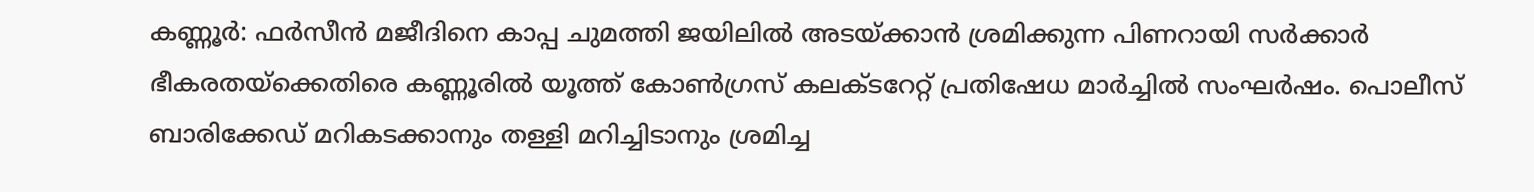കണ്ണൂർ: ഫർസീൻ മജീദിനെ കാപ്പ ചുമത്തി ജയിലിൽ അടയ്ക്കാൻ ശ്രമിക്കുന്ന പിണറായി സർക്കാർ ഭീകരതയ്ക്കെതിരെ കണ്ണൂരിൽ യൂത്ത് കോൺഗ്രസ് കലക്ടറേറ്റ് പ്രതിഷേധ മാർച്ചിൽ സംഘർഷം. പൊലീസ് ബാരിക്കേഡ് മറികടക്കാനും തള്ളി മറിച്ചിടാനും ശ്രമിച്ച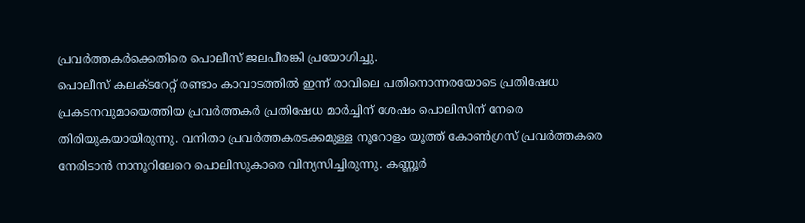പ്രവർത്തകർക്കെതിരെ പൊലീസ് ജലപീരങ്കി പ്രയോഗിച്ചു.
പൊലീസ് കലക്ടറേറ്റ് രണ്ടാം കാവാടത്തിൽ ഇന്ന് രാവിലെ പതിനൊന്നരയോടെ പ്രതിഷേധ പ്രകടനവുമായെത്തിയ പ്രവർത്തകർ പ്രതിഷേധ മാർച്ചിന് ശേഷം പൊലിസിന് നേരെ തിരിയുകയായിരുന്നു. വനിതാ പ്രവർത്തകരടക്കമുള്ള നൂറോളം യൂത്ത് കോൺഗ്രസ് പ്രവർത്തകരെ നേരിടാൻ നാനൂറിലേറെ പൊലിസുകാരെ വിന്യസിച്ചിരുന്നു. കണ്ണൂർ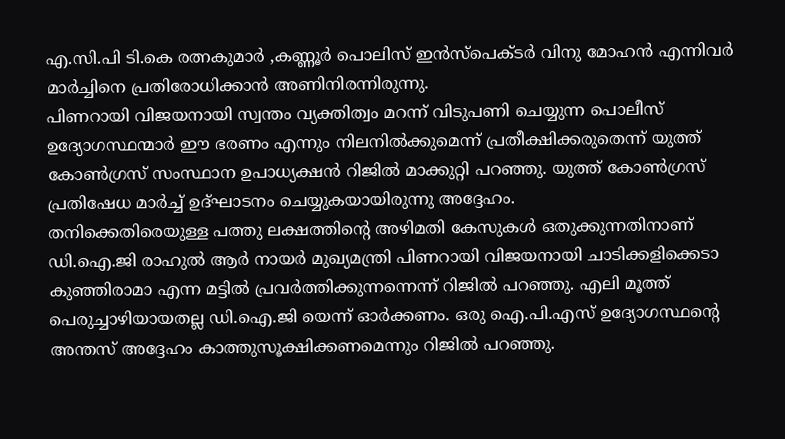എ.സി.പി ടി.കെ രത്നകുമാർ ,കണ്ണൂർ പൊലിസ് ഇൻസ്പെക്ടർ വിനു മോഹൻ എന്നിവർ മാർച്ചിനെ പ്രതിരോധിക്കാൻ അണിനിരന്നിരുന്നു.
പിണറായി വിജയനായി സ്വന്തം വ്യക്തിത്വം മറന്ന് വിടുപണി ചെയ്യുന്ന പൊലീസ് ഉദ്യോഗസ്ഥന്മാർ ഈ ഭരണം എന്നും നിലനിൽക്കുമെന്ന് പ്രതീക്ഷിക്കരുതെന്ന് യുത്ത് കോൺഗ്രസ് സംസ്ഥാന ഉപാധ്യക്ഷൻ റിജിൽ മാക്കുറ്റി പറഞ്ഞു. യുത്ത് കോൺഗ്രസ് പ്രതിഷേധ മാർച്ച് ഉദ്ഘാടനം ചെയ്യുകയായിരുന്നു അദ്ദേഹം.
തനിക്കെതിരെയുള്ള പത്തു ലക്ഷത്തിന്റെ അഴിമതി കേസുകൾ ഒതുക്കുന്നതിനാണ് ഡി.ഐ.ജി രാഹുൽ ആർ നായർ മുഖ്യമന്ത്രി പിണറായി വിജയനായി ചാടിക്കളിക്കെടാ കുഞ്ഞിരാമാ എന്ന മട്ടിൽ പ്രവർത്തിക്കുന്നന്നെന്ന് റിജിൽ പറഞ്ഞു. എലി മൂത്ത് പെരുച്ചാഴിയായതല്ല ഡി.ഐ.ജി യെന്ന് ഓർക്കണം. ഒരു ഐ.പി.എസ് ഉദ്യോഗസ്ഥന്റെ അന്തസ് അദ്ദേഹം കാത്തുസൂക്ഷിക്കണമെന്നും റിജിൽ പറഞ്ഞു.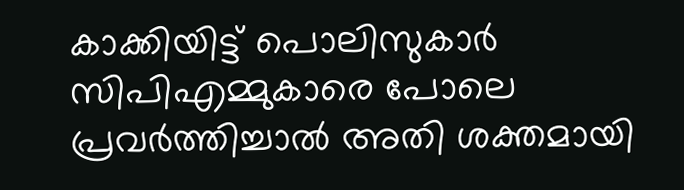കാക്കിയിട്ട് പൊലിസുകാർ സിപിഎമ്മുകാരെ പോലെ പ്രവർത്തിച്ചാൽ അതി ശക്തമായി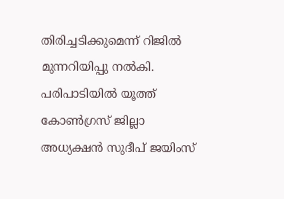തിരിച്ചടിക്കുമെന്ന് റിജിൽ മുന്നറിയിപ്പു നൽകി.
പരിപാടിയിൽ യൂത്ത് കോൺഗ്രസ് ജില്ലാ അധ്യക്ഷൻ സുദീപ് ജയിംസ്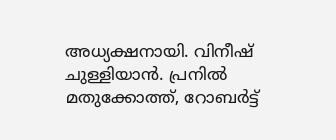അധ്യക്ഷനായി. വിനീഷ് ചുള്ളിയാൻ. പ്രനിൽ മതുക്കോത്ത്, റോബർട്ട്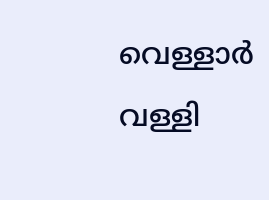വെള്ളാർ വള്ളി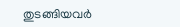തുടങ്ങിയവർ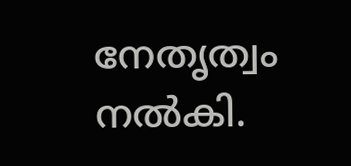നേതൃത്വം നൽകി.